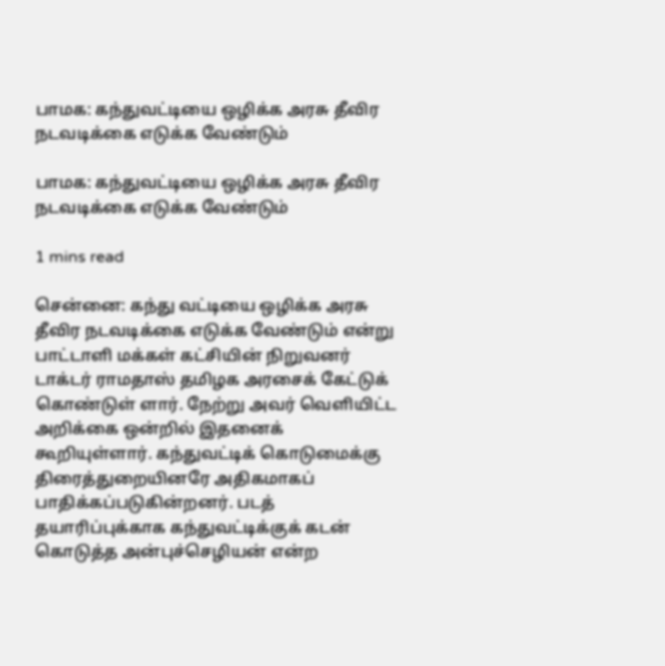பாமக: கந்துவட்டியை ஒழிக்க அரசு தீவிர நடவடிக்கை எடுக்க வேண்டும்

பாமக: கந்துவட்டியை ஒழிக்க அரசு தீவிர நடவடிக்கை எடுக்க வேண்டும்

1 mins read

சென்னை: கந்து வட்டியை ஒழிக்க அரசு தீவிர நடவடிக்கை எடுக்க வேண்டும் என்று பாட்டாளி மக்கள் கட்சியின் நிறுவனர் டாக்டர் ராமதாஸ் தமிழக அரசைக் கேட்டுக் கொண்டுள் ளார். நேற்று அவர் வெளியிட்ட அறிக்கை ஒன்றில் இதனைக் கூறியுள்ளார். கந்துவட்டிக் கொடுமைக்கு திரைத்துறையினரே அதிகமாகப் பாதிக்கப்படுகின்றனர். படத் தயாரிப்புக்காக கந்துவட்டிக்குக் கடன் கொடுத்த அன்புச்செழியன் என்ற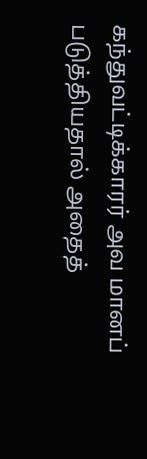கந்துவட்டிக்காரர் அவ மானப் படுத்தியதால் அதைத்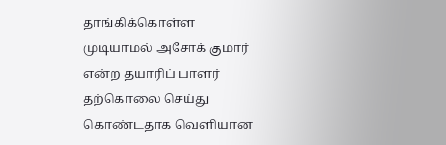தாங்கிக்கொள்ள முடியாமல் அசோக் குமார் என்ற தயாரிப் பாளர் தற்கொலை செய்து கொண்டதாக வெளியான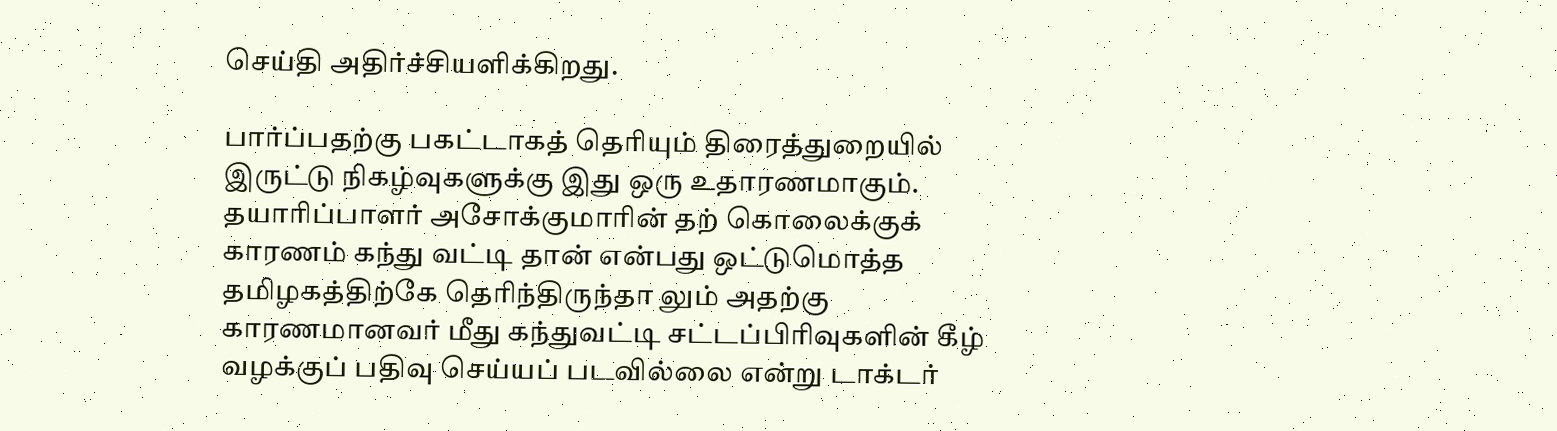செய்தி அதிர்ச்சியளிக்கிறது.

பார்ப்பதற்கு பகட்டாகத் தெரியும் திரைத்துறையில் இருட்டு நிகழ்வுகளுக்கு இது ஒரு உதாரணமாகும். தயாரிப்பாளர் அசோக்குமாரின் தற் கொலைக்குக் காரணம் கந்து வட்டி தான் என்பது ஒட்டுமொத்த தமிழகத்திற்கே தெரிந்திருந்தா லும் அதற்கு காரணமானவர் மீது கந்துவட்டி சட்டப்பிரிவுகளின் கீழ் வழக்குப் பதிவு செய்யப் படவில்லை என்று டாக்டர்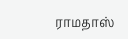ராமதாஸ்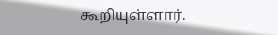கூறியுள்ளார்.